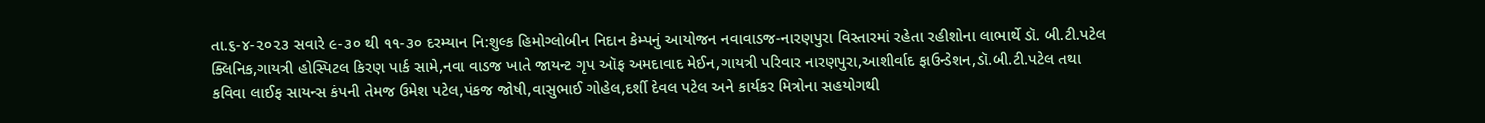તા.૬-૪-૨૦૨૩ સવારે ૯-૩૦ થી ૧૧-૩૦ દરમ્યાન નિ:શુલ્ક હિમોગ્લોબીન નિદાન કેમ્પનું આયોજન નવાવાડજ-નારણપુરા વિસ્તારમાં રહેતા રહીશોના લાભાર્થે ડૉ. બી.ટી.પટેલ ક્લિનિક,ગાયત્રી હોસ્પિટલ કિરણ પાર્ક સામે,નવા વાડજ ખાતે જાયન્ટ ગૃપ ઑફ અમદાવાદ મેઈન,ગાયત્રી પરિવાર નારણપુરા,આશીર્વાદ ફાઉન્ડેશન,ડૉ.બી.ટી.પટેલ તથા કવિવા લાઈફ સાયન્સ કંપની તેમજ ઉમેશ પટેલ,પંકજ જોષી,વાસુભાઈ ગોહેલ,દર્શી દેવલ પટેલ અને કાર્યકર મિત્રોના સહયોગથી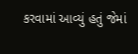કરવામાં આવ્યું હતું જેમાં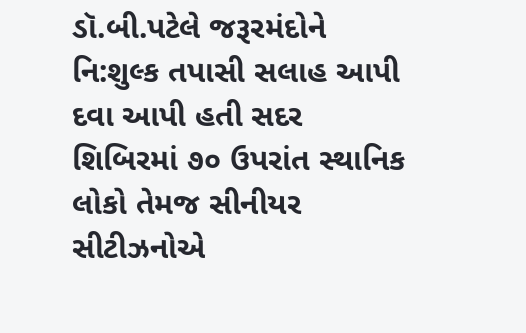ડૉ.બી.પટેલે જરૂરમંદોને નિ:શુલ્ક તપાસી સલાહ આપી દવા આપી હતી સદર શિબિરમાં ૭૦ ઉપરાંત સ્થાનિક લોકો તેમજ સીનીયર સીટીઝનોએ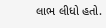લાભ લીધો હતો.